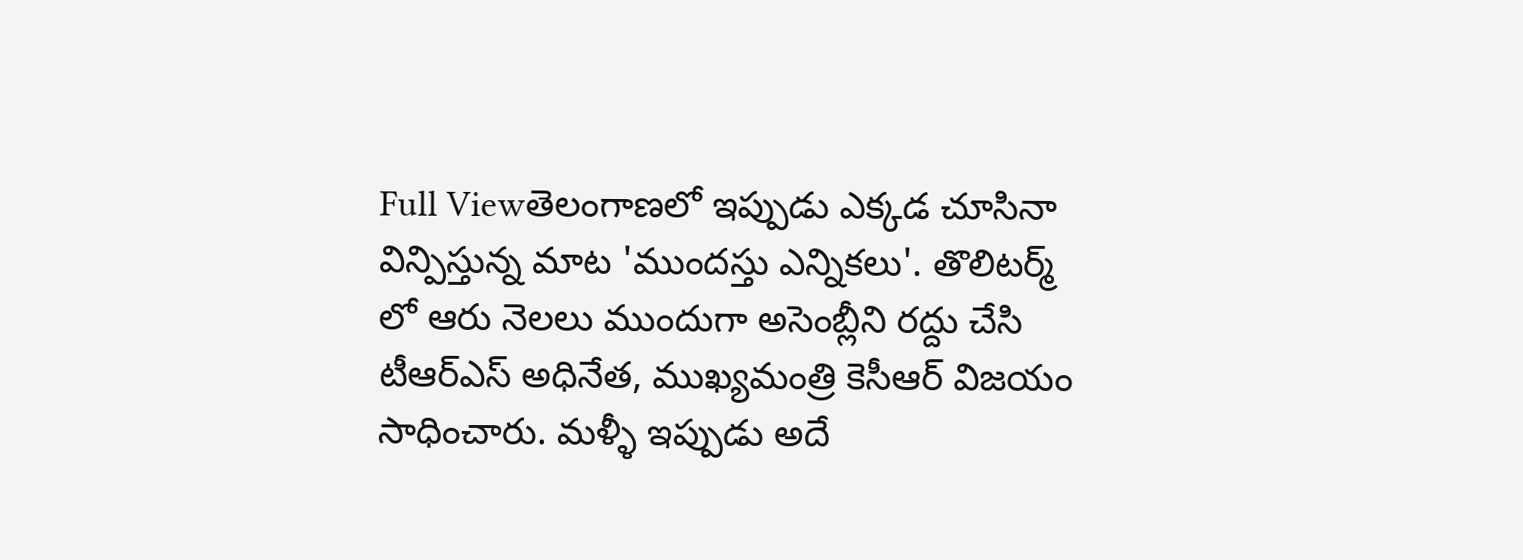Full Viewతెలంగాణలో ఇప్పుడు ఎక్కడ చూసినా విన్పిస్తున్న మాట 'ముందస్తు ఎన్నికలు'. తొలిటర్మ్ లో ఆరు నెలలు ముందుగా అసెంబ్లీని రద్దు చేసి టీఆర్ఎస్ అధినేత, ముఖ్యమంత్రి కెసీఆర్ విజయం సాధించారు. మళ్ళీ ఇప్పుడు అదే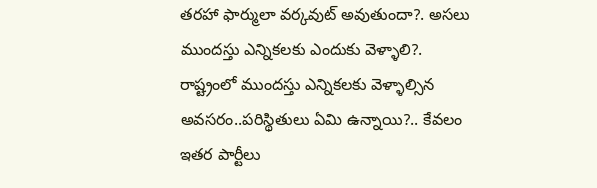తరహా ఫార్ములా వర్కవుట్ అవుతుందా?. అసలు ముందస్తు ఎన్నికలకు ఎందుకు వెళ్ళాలి?. రాష్ట్రంలో ముందస్తు ఎన్నికలకు వెళ్ళాల్సిన అవసరం..పరిస్థితులు ఏమి ఉన్నాయి?.. కేవలం ఇతర పార్టీలు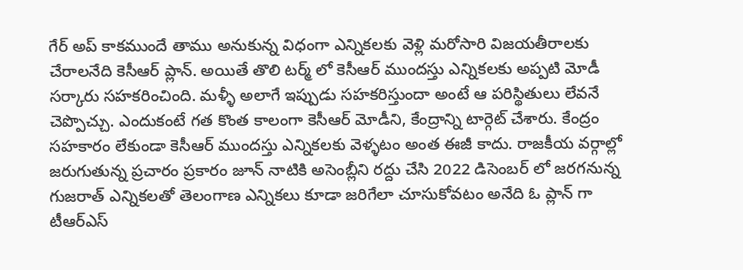గేర్ అప్ కాకముందే తాము అనుకున్న విధంగా ఎన్నికలకు వెళ్లి మరోసారి విజయతీరాలకు చేరాలనేది కెసీఆర్ ప్లాన్. అయితే తొలి టర్మ్ లో కెసీఆర్ ముందస్తు ఎన్నికలకు అప్పటి మోడీ సర్కారు సహకరించింది. మళ్ళీ అలాగే ఇప్పుడు సహకరిస్తుందా అంటే ఆ పరిస్థితులు లేవనే చెప్పొచ్చు. ఎందుకంటే గత కొంత కాలంగా కెసీఆర్ మోడీని, కేంద్రాన్ని టార్గెట్ చేశారు. కేంద్రం సహకారం లేకుండా కెసీఆర్ ముందస్తు ఎన్నికలకు వెళ్ళటం అంత ఈజీ కాదు. రాజకీయ వర్గాల్లో జరుగుతున్న ప్రచారం ప్రకారం జూన్ నాటికి అసెంబ్లీని రద్దు చేసి 2022 డిసెంబర్ లో జరగనున్న గుజరాత్ ఎన్నికలతో తెలంగాణ ఎన్నికలు కూడా జరిగేలా చూసుకోవటం అనేది ఓ ప్లాన్ గా టీఆర్ఎస్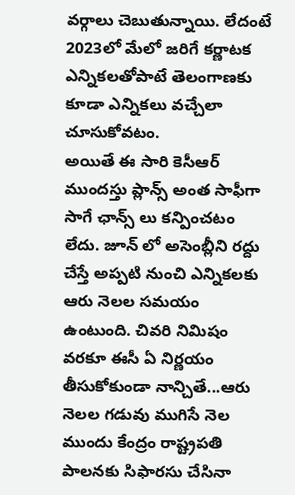వర్గాలు చెబుతున్నాయి. లేదంటే 2023లో మేలో జరిగే కర్ణాటక ఎన్నికలతోపాటే తెలంగాణకు కూడా ఎన్నికలు వచ్చేలా చూసుకోవటం.
అయితే ఈ సారి కెసీఆర్ ముందస్తు ప్లాన్స్ అంత సాఫీగా సాగే ఛాన్స్ లు కన్పించటం లేదు. జూన్ లో అసెంబ్లీని రద్దు చేస్తే అప్పటి నుంచి ఎన్నికలకు ఆరు నెలల సమయం ఉంటుంది. చివరి నిమిషం వరకూ ఈసీ ఏ నిర్ణయం తీసుకోకుండా నాన్చితే...ఆరు నెలల గడువు ముగిసే నెల ముందు కేంద్రం రాష్ట్రపతి పాలనకు సిఫారసు చేసినా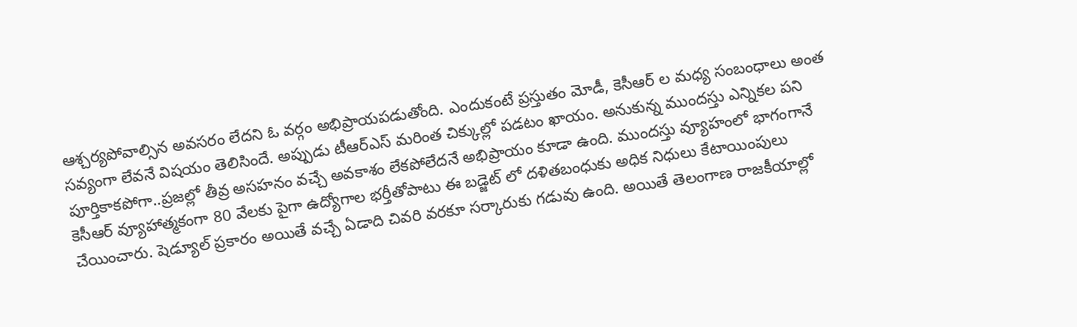ఆశ్చర్యపోవాల్సిన అవసరం లేదని ఓ వర్గం అభిప్రాయపడుతోంది. ఎందుకంటే ప్రస్తుతం మోడీ, కెసీఆర్ ల మధ్య సంబంధాలు అంత సవ్యంగా లేవనే విషయం తెలిసిందే. అప్పుడు టీఆర్ఎస్ మరింత చిక్కుల్లో పడటం ఖాయం. అనుకున్న ముందస్తు ఎన్నికల పని పూర్తికాకపోగా..ప్రజల్లో తీవ్ర అసహనం వచ్చే అవకాశం లేకపోలేదనే అభిప్రాయం కూడా ఉంది. ముందస్తు వ్యూహంలో భాగంగానే కెసీఆర్ వ్యూహాత్మకంగా 80 వేలకు పైగా ఉద్యోగాల భర్తీతోపాటు ఈ బడ్జెట్ లో దళితబంధుకు అధిక నిధులు కేటాయింపులు చేయించారు. షెడ్యూల్ ప్రకారం అయితే వచ్చే ఏడాది చివరి వరకూ సర్కారుకు గడువు ఉంది. అయితే తెలంగాణ రాజకీయాల్లో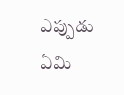ఎప్పుడు ఏమి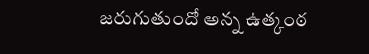జరుగుతుందో అన్న ఉత్కంఠ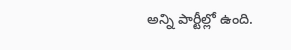అన్ని పార్టీల్లో ఉంది.